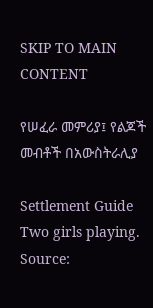SKIP TO MAIN CONTENT

የሠፈራ መምሪያ፤ የልጆች መብቶች በአውስትራሊያ

Settlement Guide
Two girls playing. Source: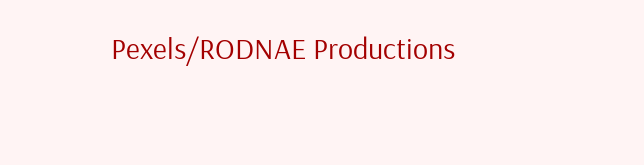Pexels/RODNAE Productions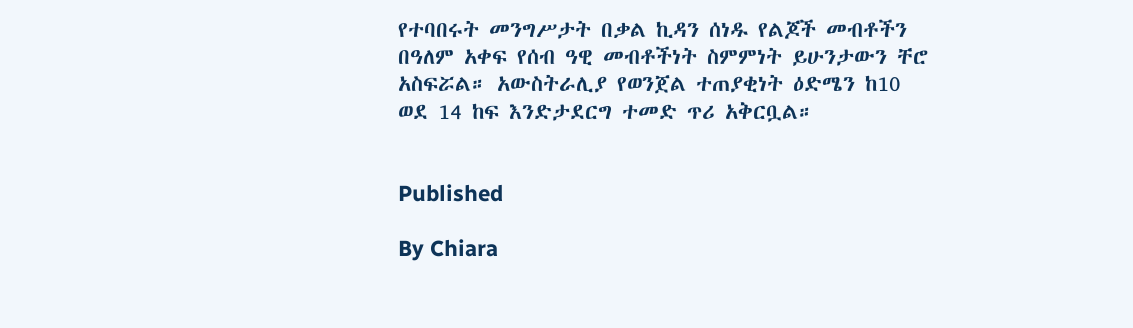የተባበሩት መንግሥታት በቃል ኪዳን ሰነዱ የልጆች መብቶችን በዓለም አቀፍ የሰብ ዓዊ መብቶችነት ስምምነት ይሁንታውን ቸሮ አስፍሯል። አውስትራሊያ የወንጀል ተጠያቂነት ዕድሜን ከ10 ወደ 14 ከፍ እንድታደርግ ተመድ ጥሪ አቅርቧል።


Published

By Chiara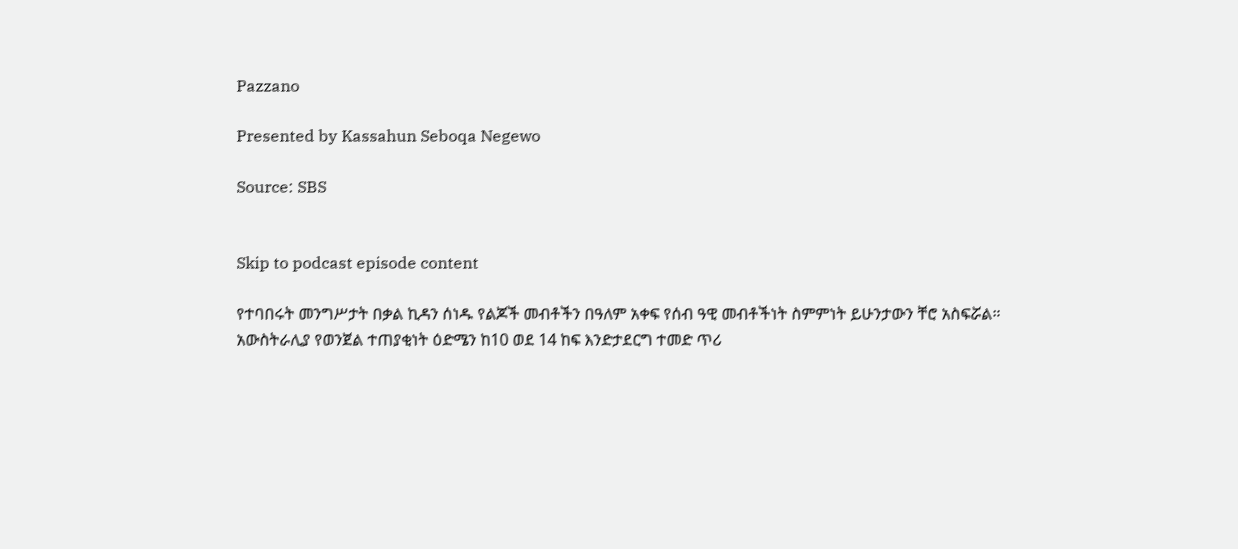Pazzano

Presented by Kassahun Seboqa Negewo

Source: SBS


Skip to podcast episode content

የተባበሩት መንግሥታት በቃል ኪዳን ሰነዱ የልጆች መብቶችን በዓለም አቀፍ የሰብ ዓዊ መብቶችነት ስምምነት ይሁንታውን ቸሮ አስፍሯል። አውስትራሊያ የወንጀል ተጠያቂነት ዕድሜን ከ10 ወደ 14 ከፍ እንድታደርግ ተመድ ጥሪ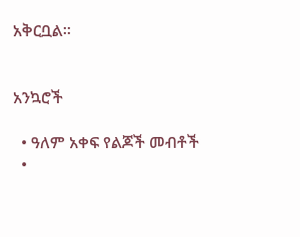አቅርቧል።


አንኳሮች

  • ዓለም አቀፍ የልጆች መብቶች
  •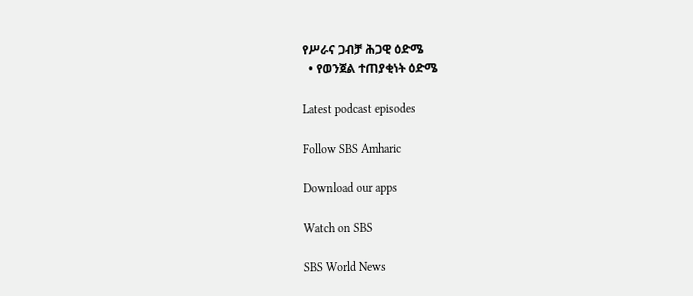የሥራና ጋብቻ ሕጋዊ ዕድሜ
  • የወንጀል ተጠያቂነት ዕድሜ

Latest podcast episodes

Follow SBS Amharic

Download our apps

Watch on SBS

SBS World News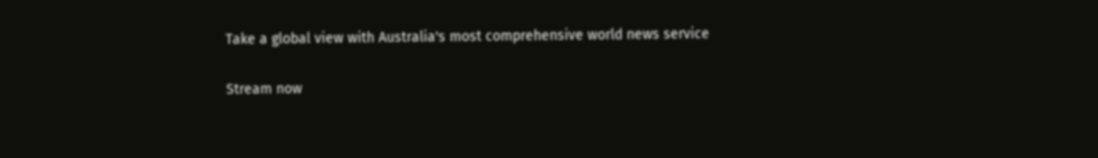Take a global view with Australia's most comprehensive world news service

Stream now